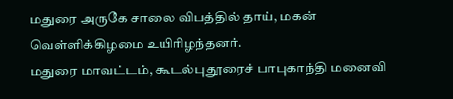மதுரை அருகே சாலை விபத்தில் தாய், மகன் வெள்ளிக்கிழமை உயிரிழந்தனர்.
மதுரை மாவட்டம், கூடல்புதூரைச் பாபுகாந்தி மனைவி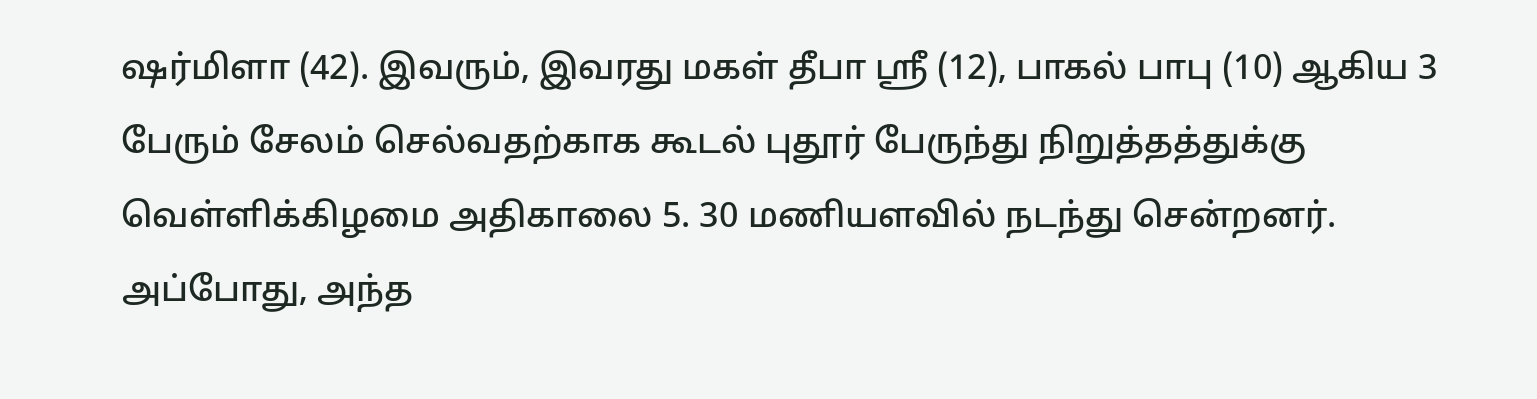ஷர்மிளா (42). இவரும், இவரது மகள் தீபா ஸ்ரீ (12), பாகல் பாபு (10) ஆகிய 3 பேரும் சேலம் செல்வதற்காக கூடல் புதூர் பேருந்து நிறுத்தத்துக்கு வெள்ளிக்கிழமை அதிகாலை 5. 30 மணியளவில் நடந்து சென்றனர். அப்போது, அந்த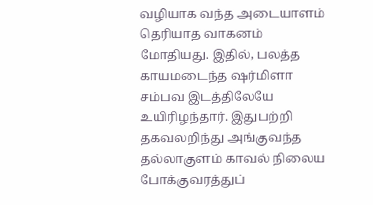வழியாக வந்த அடையாளம் தெரியாத வாகனம் மோதியது. இதில், பலத்த காயமடைந்த ஷர்மிளா சம்பவ இடத்திலேயே உயிரிழந்தார். இதுபற்றி தகவலறிந்து அங்குவந்த தல்லாகுளம் காவல் நிலைய போக்குவரத்துப்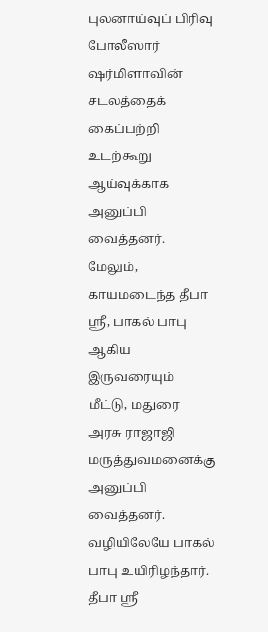புலனாய்வுப் பிரிவு போலீஸார் ஷர்மிளாவின் சடலத்தைக் கைப்பற்றி உடற்கூறு ஆய்வுக்காக அனுப்பி வைத்தனர். மேலும், காயமடைந்த தீபா ஸ்ரீ, பாகல் பாபு ஆகிய இருவரையும் மீட்டு, மதுரை அரசு ராஜாஜி மருத்துவமனைக்கு அனுப்பி வைத்தனர். வழியிலேயே பாகல் பாபு உயிரிழந்தார். தீபா ஸ்ரீ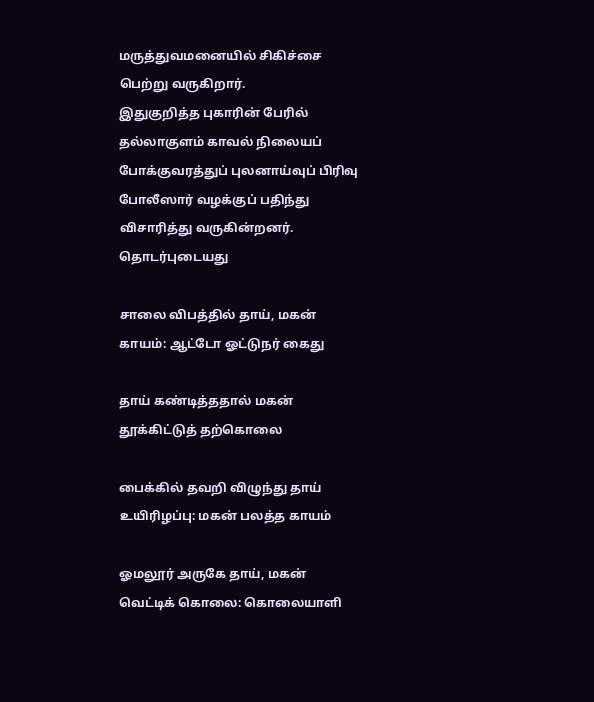மருத்துவமனையில் சிகிச்சை பெற்று வருகிறார்.
இதுகுறித்த புகாரின் பேரில் தல்லாகுளம் காவல் நிலையப் போக்குவரத்துப் புலனாய்வுப் பிரிவு போலீஸார் வழக்குப் பதிந்து விசாரித்து வருகின்றனர்.
தொடர்புடையது

சாலை விபத்தில் தாய், மகன் காயம்: ஆட்டோ ஓட்டுநர் கைது

தாய் கண்டித்ததால் மகன் தூக்கிட்டுத் தற்கொலை

பைக்கில் தவறி விழுந்து தாய் உயிரிழப்பு: மகன் பலத்த காயம்

ஓமலூர் அருகே தாய், மகன் வெட்டிக் கொலை: கொலையாளி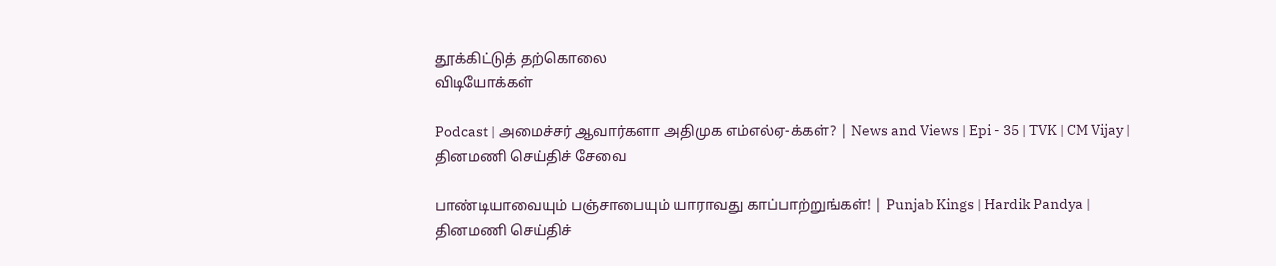தூக்கிட்டுத் தற்கொலை
விடியோக்கள்

Podcast | அமைச்சர் ஆவார்களா அதிமுக எம்எல்ஏ-க்கள்? | News and Views | Epi - 35 | TVK | CM Vijay |
தினமணி செய்திச் சேவை

பாண்டியாவையும் பஞ்சாபையும் யாராவது காப்பாற்றுங்கள்! | Punjab Kings | Hardik Pandya |
தினமணி செய்திச்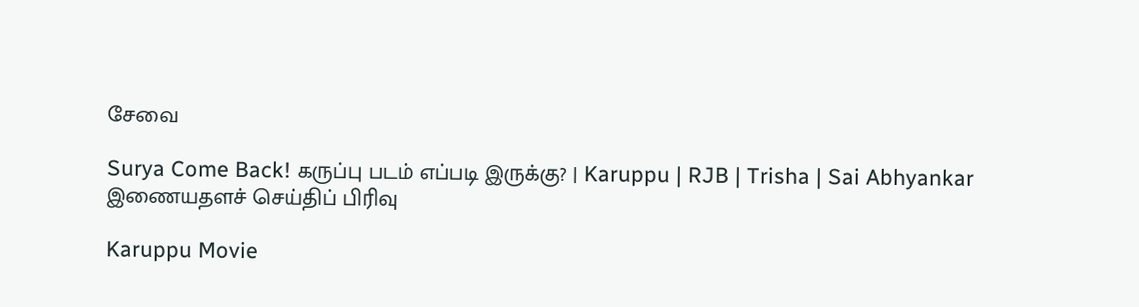சேவை

Surya Come Back! கருப்பு படம் எப்படி இருக்கு? | Karuppu | RJB | Trisha | Sai Abhyankar
இணையதளச் செய்திப் பிரிவு

Karuppu Movie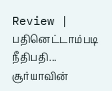Review | பதினெட்டாம்படி நீதிபதி... சூர்யாவின்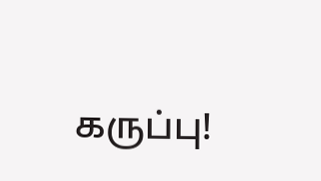கருப்பு!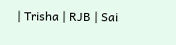| Trisha | RJB | Sai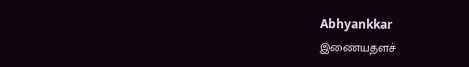Abhyankkar
இணையதளச்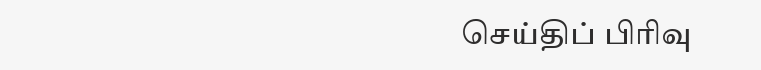செய்திப் பிரிவு